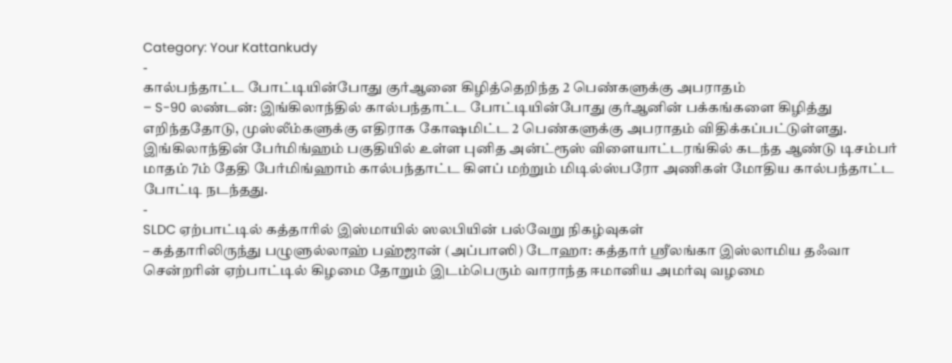Category: Your Kattankudy
-
கால்பந்தாட்ட போட்டியின்போது குர்ஆனை கிழித்தெறிந்த 2 பெண்களுக்கு அபராதம்
– S-90 லண்டன்: இங்கிலாந்தில் கால்பந்தாட்ட போட்டியின்போது குர்ஆனின் பக்கங்களை கிழித்து எறிந்ததோடு, முஸ்லீம்களுக்கு எதிராக கோஷமிட்ட 2 பெண்களுக்கு அபராதம் விதிக்கப்பட்டுள்ளது. இங்கிலாந்தின் பேர்மிங்ஹம் பகுதியில் உள்ள புனித அன்ட்ரூஸ் விளையாட்டரங்கில் கடந்த ஆண்டு டிசம்பர் மாதம் 7ம் தேதி பேர்மிங்ஹாம் கால்பந்தாட்ட கிளப் மற்றும் மிடில்ஸ்பரோ அணிகள் மோதிய கால்பந்தாட்ட போட்டி நடந்தது.
-
SLDC ஏற்பாட்டில் கத்தாரில் இஸ்மாயில் ஸலபியின் பல்வேறு நிகழ்வுகள்
– கத்தாரிலிருந்து பழுளுல்லாஹ் பஹ்ஜான் (அப்பாஸி) டோஹா: கத்தார் ஸ்ரீலங்கா இஸ்லாமிய தஃவா சென்றரின் ஏற்பாட்டில் கிழமை தோறும் இடம்பெரும் வாராந்த ஈமானிய அமர்வு வழமை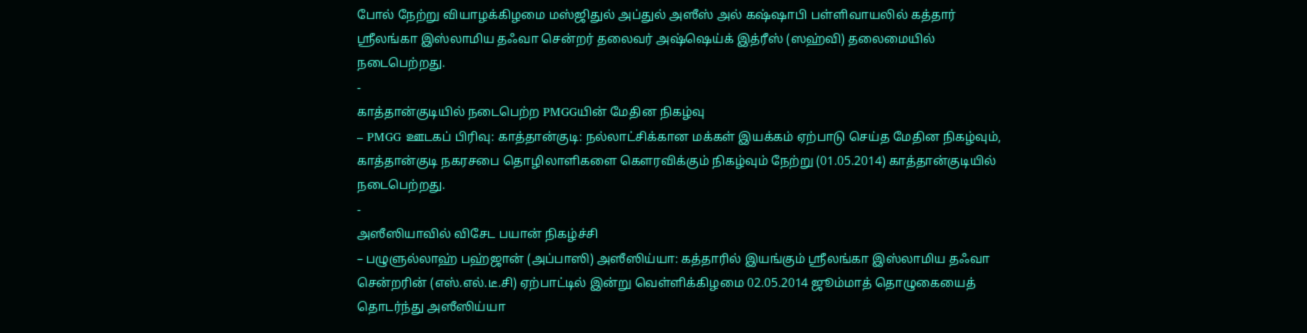போல் நேற்று வியாழக்கிழமை மஸ்ஜிதுல் அப்துல் அஸீஸ் அல் கஷ்ஷாபி பள்ளிவாயலில் கத்தார் ஸ்ரீலங்கா இஸ்லாமிய தஃவா சென்றர் தலைவர் அஷ்ஷெய்க் இத்ரீஸ் (ஸஹ்வி) தலைமையில் நடைபெற்றது.
-
காத்தான்குடியில் நடைபெற்ற PMGGயின் மேதின நிகழ்வு
– PMGG ஊடகப் பிரிவு: காத்தான்குடி: நல்லாட்சிக்கான மக்கள் இயக்கம் ஏற்பாடு செய்த மேதின நிகழ்வும், காத்தான்குடி நகரசபை தொழிலாளிகளை கௌரவிக்கும் நிகழ்வும் நேற்று (01.05.2014) காத்தான்குடியில் நடைபெற்றது.
-
அஸீஸியாவில் விசேட பயான் நிகழ்ச்சி
– பழுளுல்லாஹ் பஹ்ஜான் (அப்பாஸி) அஸீஸிய்யா: கத்தாரில் இயங்கும் ஸ்ரீலங்கா இஸ்லாமிய தஃவா சென்றரின் (எஸ்.எல்.டீ.சி) ஏற்பாட்டில் இன்று வெள்ளிக்கிழமை 02.05.2014 ஜூம்மாத் தொழுகையைத் தொடர்ந்து அஸீஸிய்யா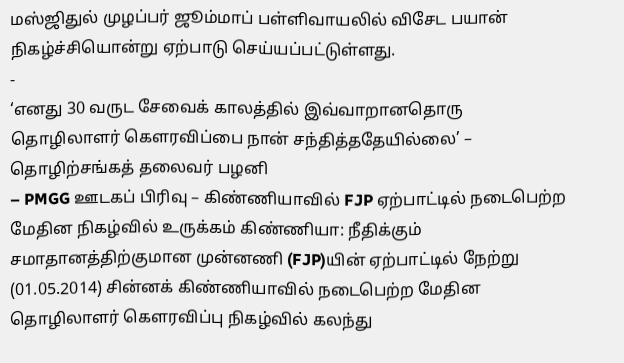மஸ்ஜிதுல் முழப்பர் ஜூம்மாப் பள்ளிவாயலில் விசேட பயான் நிகழ்ச்சியொன்று ஏற்பாடு செய்யப்பட்டுள்ளது.
-
‘எனது 30 வருட சேவைக் காலத்தில் இவ்வாறானதொரு தொழிலாளர் கௌரவிப்பை நான் சந்தித்ததேயில்லை’ – தொழிற்சங்கத் தலைவர் பழனி
– PMGG ஊடகப் பிரிவு – கிண்ணியாவில் FJP ஏற்பாட்டில் நடைபெற்ற மேதின நிகழ்வில் உருக்கம் கிண்ணியா: நீதிக்கும் சமாதானத்திற்குமான முன்னணி (FJP)யின் ஏற்பாட்டில் நேற்று (01.05.2014) சின்னக் கிண்ணியாவில் நடைபெற்ற மேதின தொழிலாளர் கௌரவிப்பு நிகழ்வில் கலந்து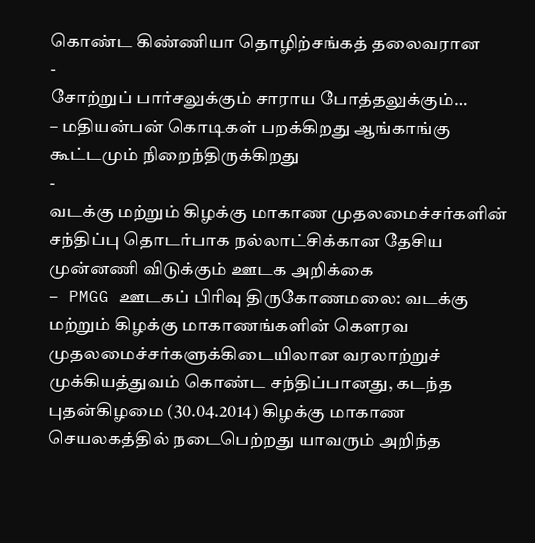கொண்ட கிண்ணியா தொழிற்சங்கத் தலைவரான
-
சோற்றுப் பார்சலுக்கும் சாராய போத்தலுக்கும்…
– மதியன்பன் கொடிகள் பறக்கிறது ஆங்காங்கு கூட்டமும் நிறைந்திருக்கிறது
-
வடக்கு மற்றும் கிழக்கு மாகாண முதலமைச்சர்களின் சந்திப்பு தொடர்பாக நல்லாட்சிக்கான தேசிய முன்னணி விடுக்கும் ஊடக அறிக்கை
– PMGG ஊடகப் பிரிவு திருகோணமலை: வடக்கு மற்றும் கிழக்கு மாகாணங்களின் கௌரவ முதலமைச்சர்களுக்கிடையிலான வரலாற்றுச் முக்கியத்துவம் கொண்ட சந்திப்பானது, கடந்த புதன்கிழமை (30.04.2014) கிழக்கு மாகாண செயலகத்தில் நடைபெற்றது யாவரும் அறிந்த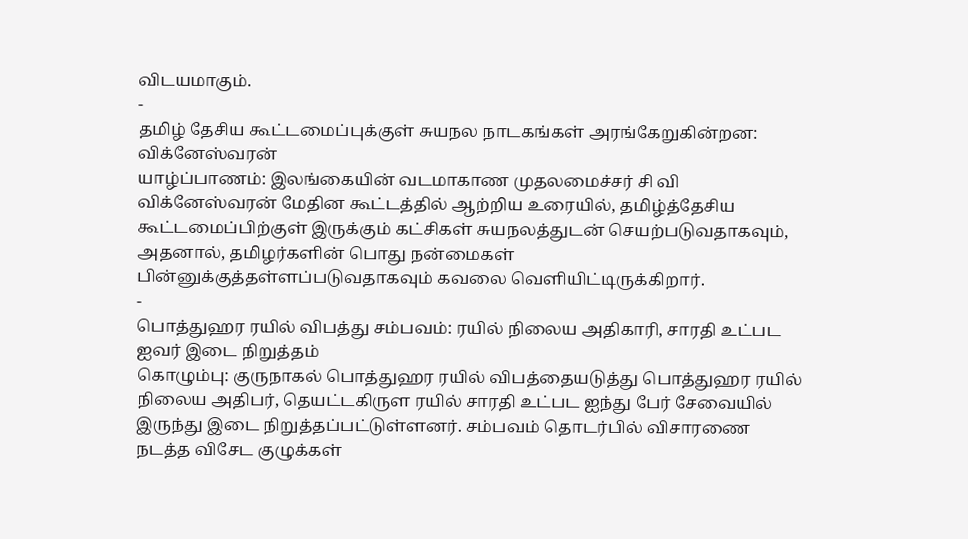விடயமாகும்.
-
தமிழ் தேசிய கூட்டமைப்புக்குள் சுயநல நாடகங்கள் அரங்கேறுகின்றன: விக்னேஸ்வரன்
யாழ்ப்பாணம்: இலங்கையின் வடமாகாண முதலமைச்சர் சி வி விக்னேஸ்வரன் மேதின கூட்டத்தில் ஆற்றிய உரையில், தமிழ்த்தேசிய கூட்டமைப்பிற்குள் இருக்கும் கட்சிகள் சுயநலத்துடன் செயற்படுவதாகவும், அதனால், தமிழர்களின் பொது நன்மைகள் பின்னுக்குத்தள்ளப்படுவதாகவும் கவலை வெளியிட்டிருக்கிறார்.
-
பொத்துஹர ரயில் விபத்து சம்பவம்: ரயில் நிலைய அதிகாரி, சாரதி உட்பட ஐவர் இடை நிறுத்தம்
கொழும்பு: குருநாகல் பொத்துஹர ரயில் விபத்தையடுத்து பொத்துஹர ரயில் நிலைய அதிபர், தெயட்டகிருள ரயில் சாரதி உட்பட ஐந்து பேர் சேவையில் இருந்து இடை நிறுத்தப்பட்டுள்ளனர். சம்பவம் தொடர்பில் விசாரணை நடத்த விசேட குழுக்கள்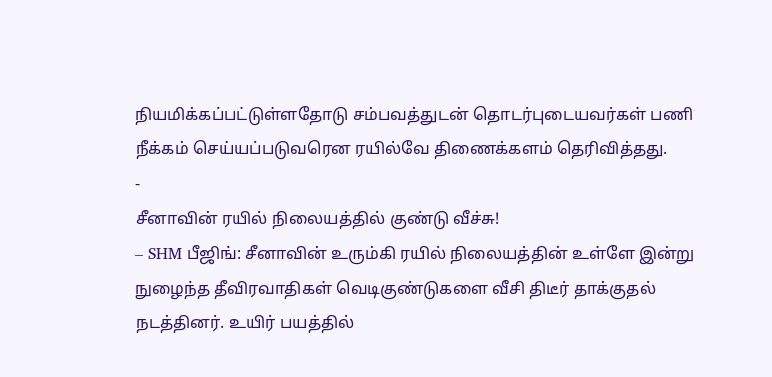நியமிக்கப்பட்டுள்ளதோடு சம்பவத்துடன் தொடர்புடையவர்கள் பணி நீக்கம் செய்யப்படுவரென ரயில்வே திணைக்களம் தெரிவித்தது.
-
சீனாவின் ரயில் நிலையத்தில் குண்டு வீச்சு!
– SHM பீஜிங்: சீனாவின் உரும்கி ரயில் நிலையத்தின் உள்ளே இன்று நுழைந்த தீவிரவாதிகள் வெடிகுண்டுகளை வீசி திடீர் தாக்குதல் நடத்தினர். உயிர் பயத்தில்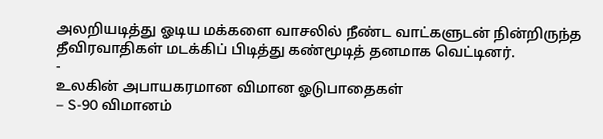அலறியடித்து ஓடிய மக்களை வாசலில் நீண்ட வாட்களுடன் நின்றிருந்த தீவிரவாதிகள் மடக்கிப் பிடித்து கண்மூடித் தனமாக வெட்டினர்.
-
உலகின் அபாயகரமான விமான ஓடுபாதைகள்
– S-90 விமானம்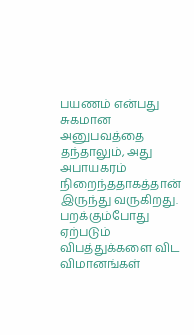பயணம் என்பது சுகமான அனுபவத்தை தந்தாலும், அது அபாயகரம் நிறைந்ததாகத்தான் இருந்து வருகிறது. பறக்கும்போது ஏற்படும் விபத்துக்களை விட விமானங்கள்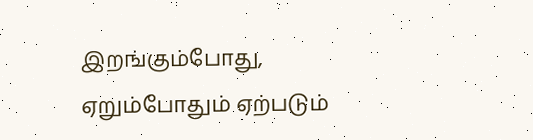இறங்கும்போது, ஏறும்போதும் ஏற்படும்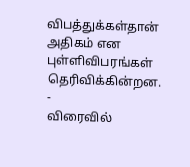விபத்துக்கள்தான் அதிகம் என புள்ளிவிபரங்கள் தெரிவிக்கின்றன.
-
விரைவில்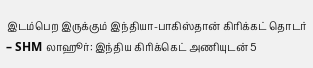இடம்பெற இருக்கும் இந்தியா-பாகிஸ்தான் கிரிக்கட் தொடர்
– SHM லாஹூர்: இந்திய கிரிக்கெட் அணியுடன் 5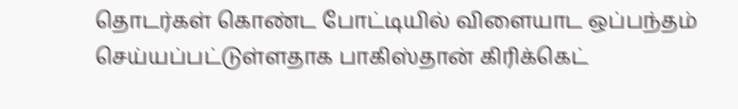தொடர்கள் கொண்ட போட்டியில் விளையாட ஒப்பந்தம் செய்யப்பட்டுள்ளதாக பாகிஸ்தான் கிரிக்கெட்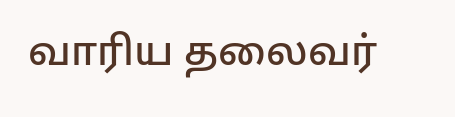வாரிய தலைவர்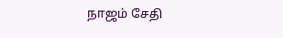நாஜம் சேதி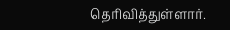தெரிவித்துள்ளார்.